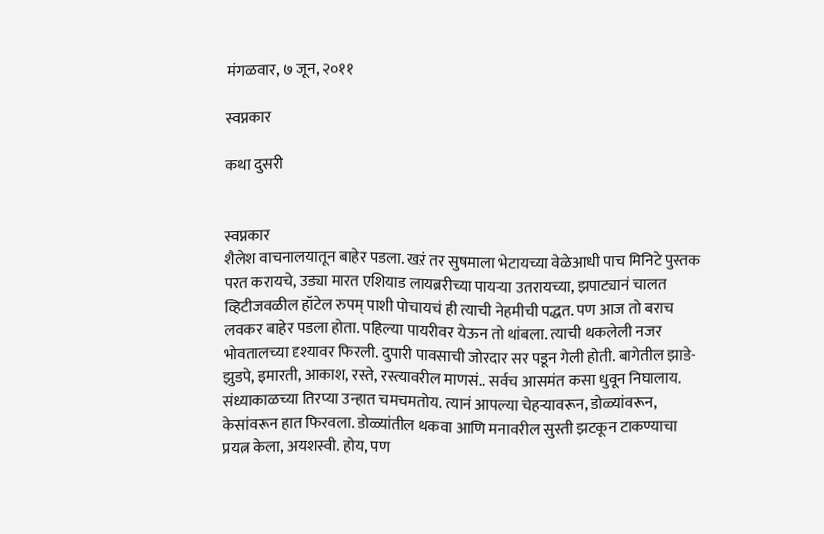मंगळवार, ७ जून, २०११

स्वप्नकार

कथा दुसरी


स्वप्नकार
शैलेश वाचनालयातून बाहेर पडला. खऱं तर सुषमाला भेटायच्या वेळेआधी पाच मिनिटे पुस्तक परत करायचे, उड्या मारत एशियाड लायब्ररीच्या पायऱ्या उतरायच्या, झपाट्यानं चालत व्हिटीजवळील हॉटेल रुपम् पाशी पोचायचं ही त्याची नेहमीची पद्धत. पण आज तो बराच लवकर बाहेर पडला होता. पहिल्या पायरीवर येऊन तो थांबला. त्याची थकलेली नजर भोवतालच्या दृश्यावर फिरली. दुपारी पावसाची जोरदार सर पडून गेली होती. बागेतील झाडे-झुडपे, इमारती, आकाश, रस्ते, रस्त्यावरील माणसं.. सर्वच आसमंत कसा धुवून निघालाय. संध्याकाळच्या तिरप्या उन्हात चमचमतोय. त्यानं आपल्या चेहऱ्यावरून, डोळ्यांवरून, केसांवरून हात फिरवला. डोळ्यांतील थकवा आणि मनावरील सुस्ती झटकून टाकण्याचा प्रयत्न केला, अयशस्वी. होय, पण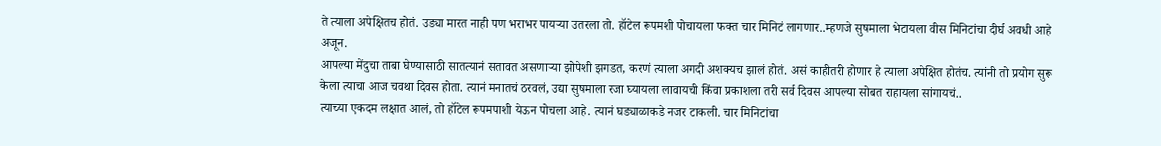ते त्याला अपेक्षितच होतं. उड्या मारत नाही पण भराभर पायऱ्या उतरला तो. हॉटेल रूपमशी पोचायला फक्त चार मिनिटं लागणार..म्हणजे सुषमाला भेटायला वीस मिनिटांचा दीर्घ अवधी आहे अजून.
आपल्या मेंदुचा ताबा घेण्यासाठी सातत्यानं सतावत असणाऱ्या झोपेशी झगडत, करणं त्याला अगदी अशक्यच झालं होतं. असं काहीतरी होणार हे त्याला अपेक्षित होतंच. त्यांनी तो प्रयोग सुरू केला त्याचा आज चवथा दिवस होता. त्यानं मनातचं ठरवलं, उद्या सुषमाला रजा घ्यायला लावायची किंवा प्रकाशला तरी सर्व दिवस आपल्या सोबत राहायला सांगायचं..
त्याच्या एकदम लक्षात आलं, तो हॉटेल रूपमपाशी येऊन पोचला आहे. त्यानं घड्याळाकडे नजर टाकली. चार मिनिटांचा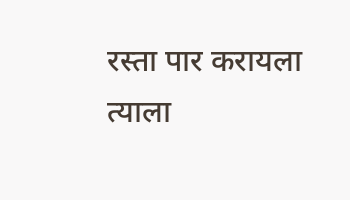रस्ता पार करायला त्याला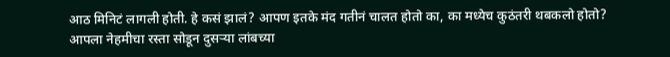आठ मिनिटं लागली होती. हे कसं झालं? आपण इतके मंद गतीनं चालत होतो का, का मध्येच कुठंतरी थबकलो होतो? आपला नेहमीचा रस्ता सोडून दुसऱ्या लांबच्या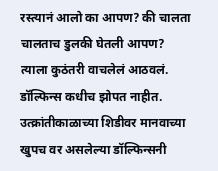रस्त्यानं आलो का आपण? की चालता चालताच डुलकी घेतली आपण?
त्याला कुठंतरी वाचलेलं आठवलं. डॉल्फिन्स कधीच झोपत नाहीत. उत्क्रांतीकाळाच्या शिडीवर मानवाच्या खुपच वर असलेल्या डॉल्फिन्सनी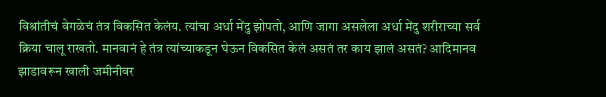विश्रांतीचं वेगळेचं तंत्र विकसित केलंय. त्यांचा अर्धा मेंदु झोपतो, आणि जागा असलेला अर्धा मेंदु शरीराच्या सर्व क्रिया चालू राखतो. मानवानं हे तंत्र त्यांच्याकडून घेऊन विकसित केलं असतं तर काय झालं असतं? आदिमानव झाडावरून खाली जमीनीवर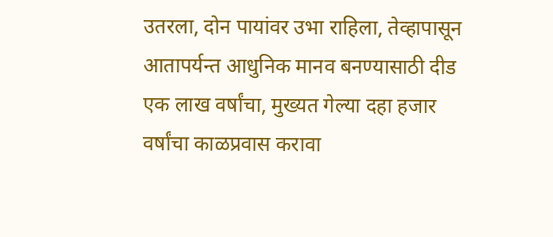उतरला, दोन पायांवर उभा राहिला, तेव्हापासून आतापर्यन्त आधुनिक मानव बनण्यासाठी दीड एक लाख वर्षांचा, मुख्यत गेल्या दहा हजार वर्षांचा काळप्रवास करावा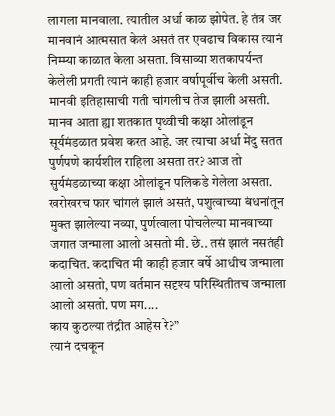लागला मानवाला. त्यातील अर्धा काळ झोपेत. हे तंत्र जर मानवानं आत्मसात केलं असतं तर एवढाच विकास त्यानं निम्म्या काळात केला असता. विसाव्या शतकापर्यन्त केलेली प्रगती त्यानं काही हजार वर्षापूर्वीच केली असती. मानवी इतिहासाची गती चांगलीच तेज झाली असती. मानव आता ह्या शतकात पृथ्वीची कक्षा ओलांडून सूर्यमंडळात प्रवेश करत आहे. जर त्याचा अर्धा मेंदु सतत पुर्णपणे कार्यशील राहिला असता तर? आज तो सुर्यमंडळाच्या कक्षा ओलांडून पलिकडे गेलेला असता. खरोखरच फार चांगलं झालं असतं, पशुत्वाच्या बंधनांतून मुक्त झालेल्या नव्या, पुर्णत्वाला पोचलेल्या मानवाच्या जगात जन्माला आलो असतो मी. छे.. तसं झालं नसतंही कदाचित. कदाचित मी काही हजार वर्षे आधीच जन्माला आलो असतो, पण वर्तमान सदृश्य परिस्थितीतच जन्माला आलो असतो. पण मग....
काय कुठल्या तंद्रीत आहेस रे?”
त्यानं दचकून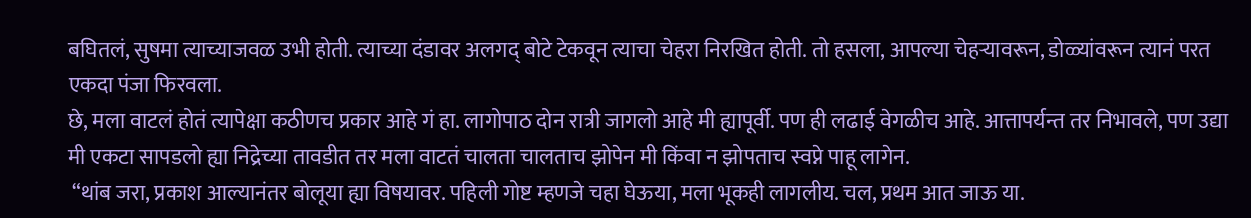बघितलं, सुषमा त्याच्याजवळ उभी होती. त्याच्या दंडावर अलगद् बोटे टेकवून त्याचा चेहरा निरखित होती. तो हसला, आपल्या चेहऱ्यावरून, डोळ्यांवरून त्यानं परत एकदा पंजा फिरवला.
छे, मला वाटलं होतं त्यापेक्षा कठीणच प्रकार आहे गं हा. लागोपाठ दोन रात्री जागलो आहे मी ह्यापूर्वी. पण ही लढाई वेगळीच आहे. आत्तापर्यन्त तर निभावले, पण उद्या मी एकटा सापडलो ह्या निद्रेच्या तावडीत तर मला वाटतं चालता चालताच झोपेन मी किंवा न झोपताच स्वप्ने पाहू लागेन.
 “थांब जरा, प्रकाश आल्यानंतर बोलूया ह्या विषयावर. पहिली गोष्ट म्हणजे चहा घेऊया, मला भूकही लागलीय. चल, प्रथम आत जाऊ या.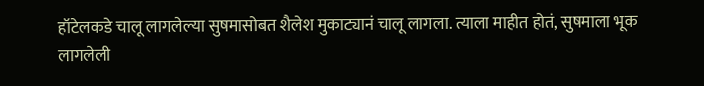हॉटेलकडे चालू लागलेल्या सुषमासोबत शैलेश मुकाट्यानं चालू लागला. त्याला माहीत होतं, सुषमाला भूक लागलेली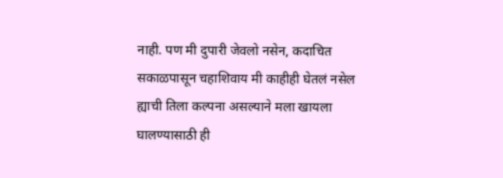नाही. पण मी दुपारी जेवलो नसेन, कदाचित सकाळपासून चहाशिवाय मी काहीही घेतलं नसेल ह्याची तिला कल्पना असल्याने मला खायला घालण्यासाठी ही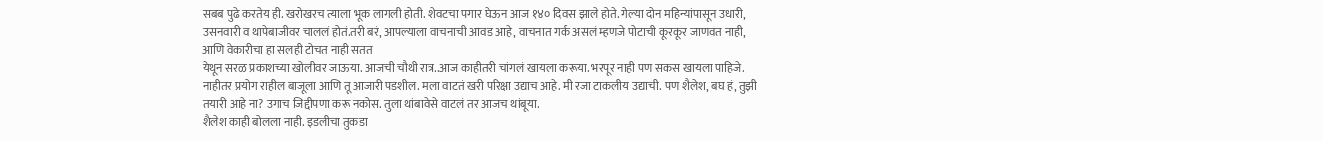सबब पुढे करतेय ही. खरोखरच त्याला भूक लागली होती. शेवटचा पगार घेऊन आज १४० दिवस झाले होते. गेल्या दोन महिन्यांपासून उधारी, उसनवारी व थापेबाजीवर चाललं होतं.तरी बरं, आपल्याला वाचनाची आवड आहे, वाचनात गर्क असलं म्हणजे पोटाची कूरकूर जाणवत नाही, आणि वेकारीचा हा सलही टोचत नाही सतत
येथून सरळ प्रकाशच्या खोलीवर जाऊया. आजची चौथी रात्र..आज काहीतरी चांगलं खायला करूया. भरपूर नाही पण सकस खायला पाहिजे. नाहीतर प्रयोग राहील बाजूला आणि तू आजारी पडशील. मला वाटतं खरी परिक्षा उद्याच आहे. मी रजा टाकलीय उद्याची. पण शैलेश, बघ हं, तुझी तयारी आहे ना? उगाच जिद्दीपणा करू नकोस. तुला थांबावेसे वाटलं तर आजच थांबूया.
शैलेश काही बोलला नाही. इडलीचा तुकडा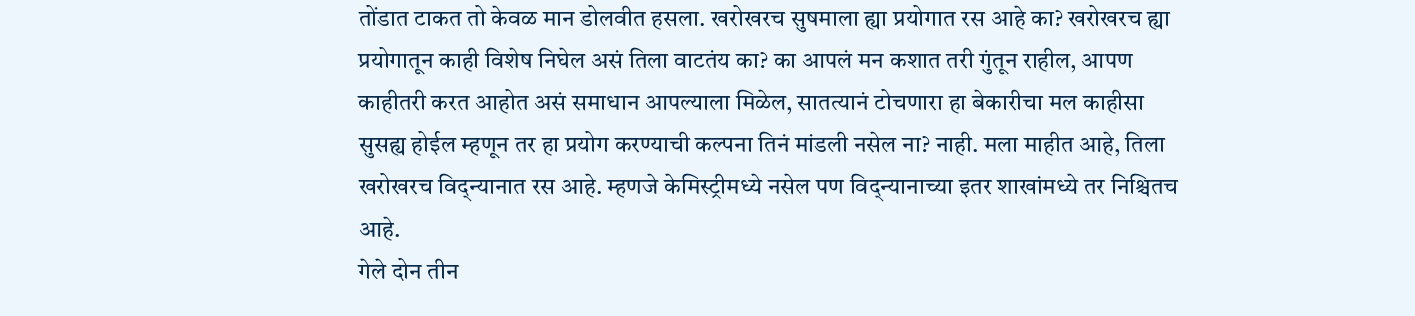तोंडात टाकत तो केवळ मान डोलवीत हसला. खरोखरच सुषमाला ह्या प्रयोगात रस आहे का? खरोखरच ह्या प्रयोगातून काही विशेष निघेल असं तिला वाटतंय का? का आपलं मन कशात तरी गुंतून राहील, आपण काहीतरी करत आहोत असं समाधान आपल्याला मिळेल, सातत्यानं टोचणारा हा बेकारीचा मल काहीसा सुसह्य होईल म्हणून तर हा प्रयोग करण्याची कल्पना तिनं मांडली नसेल ना? नाही. मला माहीत आहे, तिला खरोखरच विद्न्यानात रस आहे. म्हणजे केमिस्ट्रीमध्ये नसेल पण विद्न्यानाच्या इतर शाखांमध्ये तर निश्चितच आहे.
गेले दोन तीन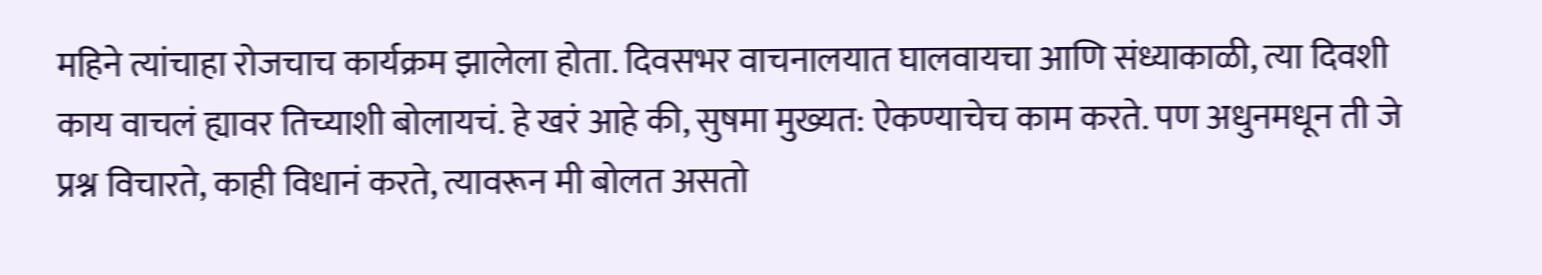महिने त्यांचाहा रोजचाच कार्यक्रम झालेला होता. दिवसभर वाचनालयात घालवायचा आणि संध्याकाळी, त्या दिवशी काय वाचलं ह्यावर तिच्याशी बोलायचं. हे खरं आहे की, सुषमा मुख्यत: ऐकण्याचेच काम करते. पण अधुनमधून ती जे प्रश्न विचारते, काही विधानं करते, त्यावरून मी बोलत असतो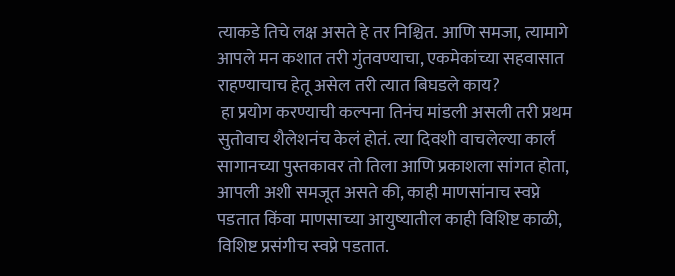त्याकडे तिचे लक्ष असते हे तर निश्चित. आणि समजा, त्यामागे आपले मन कशात तरी गुंतवण्याचा, एकमेकांच्या सहवासात राहण्याचाच हेतू असेल तरी त्यात बिघडले काय?
 हा प्रयोग करण्याची कल्पना तिनंच मांडली असली तरी प्रथम सुतोवाच शैलेशनंच केलं होतं. त्या दिवशी वाचलेल्या कार्ल सागानच्या पुस्तकावर तो तिला आणि प्रकाशला सांगत होता, आपली अशी समजूत असते की, काही माणसांनाच स्वप्ने पडतात किंवा माणसाच्या आयुष्यातील काही विशिष्ट काळी, विशिष्ट प्रसंगीच स्वप्ने पडतात.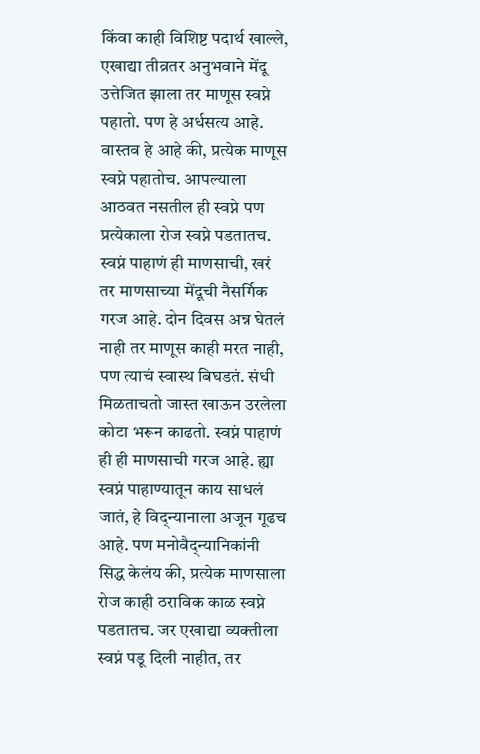किंवा काही विशिष्ट पदार्थ खाल्ले, एखाद्या तीव्रतर अनुभवाने मेंदू उत्तेजित झाला तर माणूस स्वप्ने पहातो. पण हे अर्धसत्य आहे. वास्तव हे आहे की, प्रत्येक माणूस स्वप्ने पहातोच. आपल्याला आठवत नसतील ही स्वप्ने पण प्रत्येकाला रोज स्वप्ने पडतातच. स्वप्नं पाहाणं ही माणसाची, खरं तर माणसाच्या मेंदूची नैसर्गिक गरज आहे. दोन दिवस अन्न घेतलं नाही तर माणूस काही मरत नाही, पण त्याचं स्वास्थ बिघडतं. संधी मिळताचतो जास्त खाऊन उरलेला कोटा भरून काढतो. स्वप्नं पाहाणं ही ही माणसाची गरज आहे. ह्या स्वप्नं पाहाण्यातून काय साधलं जातं, हे विद्न्यानाला अजून गूढच आहे. पण मनोवैद्न्यानिकांनी सिद्ध केलंय की, प्रत्येक माणसाला रोज काही ठराविक काळ स्वप्ने पडतातच. जर एखाद्या व्यक्तीला स्वप्नं पडू दिली नाहीत, तर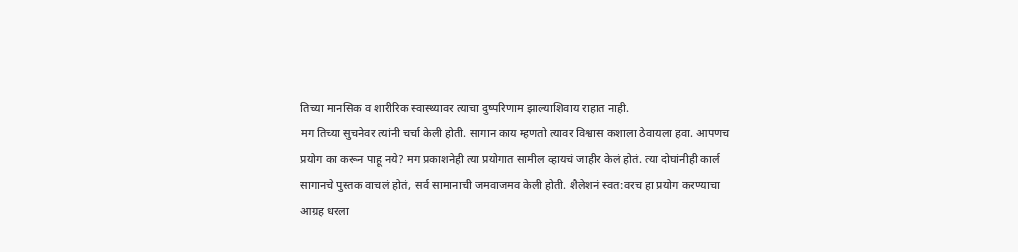तिच्या मानसिक व शारीरिक स्वास्थ्यावर त्याचा दुष्परिणाम झाल्याशिवाय राहात नाही.
मग तिच्या सुचनेवर त्यांनी चर्चा केली होती. सागान काय म्हणतो त्यावर विश्वास कशाला ठेवायला हवा. आपणच प्रयोग का करून पाहू नये? मग प्रकाशनेही त्या प्रयोगात सामील व्हायचं जाहीर केलं होतं. त्या दोघांनीही कार्ल सागानचे पुस्तक वाचलं होतं, सर्व सामानाची जमवाजमव केली होती. शैलेशनं स्वत:वरच हा प्रयोग करण्याचा आग्रह धरला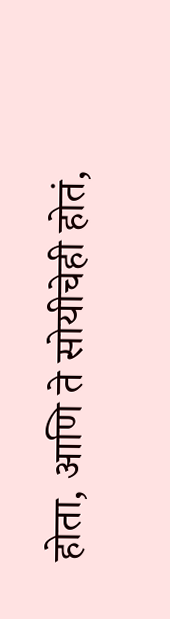होता, आणि ते सोयीचेही होतं,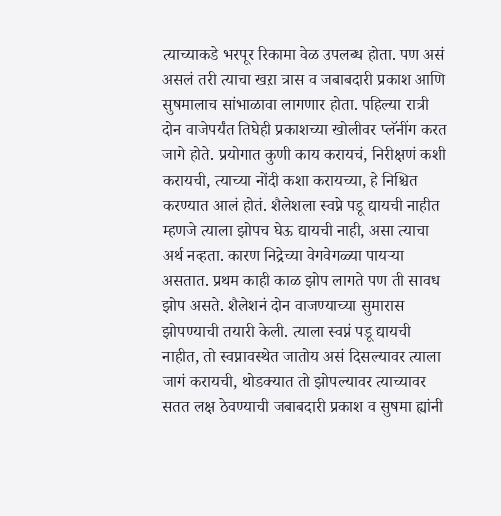त्याच्याकडे भरपूर रिकामा वेळ उपलब्ध होता. पण असं असलं तरी त्याचा खऱा त्रास व जबाबदारी प्रकाश आणि सुषमालाच सांभाळावा लागणार होता. पहिल्या रात्री दोन वाजेपर्यंत तिघेही प्रकाशच्या खोलीवर प्लॅनींग करत जागे होते. प्रयोगात कुणी काय करायचं, निरीक्षणं कशी करायची, त्याच्या नोंदी कशा करायच्या, हे निश्चित करण्यात आलं होतं. शैलेशला स्वप्ने पडू द्यायची नाहीत म्हणजे त्याला झोपच घेऊ द्यायची नाही, असा त्याचा अर्थ नव्हता. कारण निद्रेच्या वेगवेगळ्या पायऱ्या असतात. प्रथम काही काळ झोप लागते पण ती सावध झोप असते. शैलेशनं दोन वाजण्याच्या सुमारास झोपण्याची तयारी केली. त्याला स्वप्नं पडू द्यायची नाहीत, तो स्वप्नावस्थेत जातोय असं दिसल्यावर त्याला जागं करायची, थोडक्यात तो झोपल्यावर त्याच्यावर सतत लक्ष ठेवण्याची जबाबदारी प्रकाश व सुषमा ह्यांनी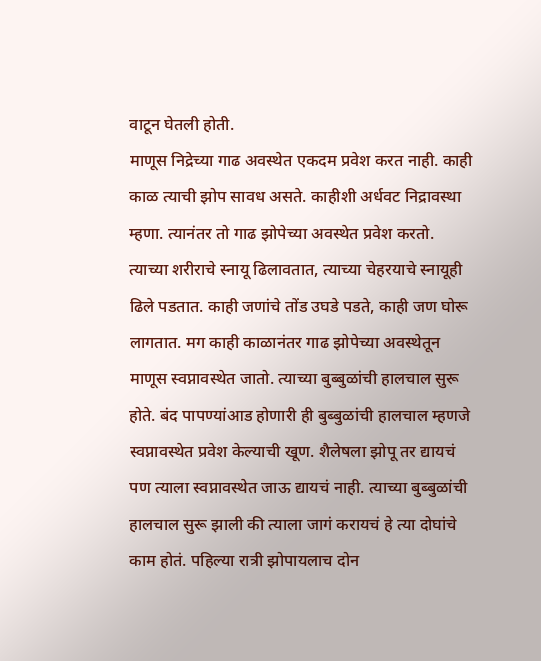वाटून घेतली होती.
माणूस निद्रेच्या गाढ अवस्थेत एकदम प्रवेश करत नाही. काही काळ त्याची झोप सावध असते. काहीशी अर्धवट निद्रावस्था म्हणा. त्यानंतर तो गाढ झोपेच्या अवस्थेत प्रवेश करतो. त्याच्या शरीराचे स्नायू ढिलावतात, त्याच्या चेहरयाचे स्नायूही ढिले पडतात. काही जणांचे तोंड उघडे पडते, काही जण घोरू लागतात. मग काही काळानंतर गाढ झोपेच्या अवस्थेतून माणूस स्वप्नावस्थेत जातो. त्याच्या बुब्बुळांची हालचाल सुरू होते. बंद पापण्यांआड होणारी ही बुब्बुळांची हालचाल म्हणजे स्वप्नावस्थेत प्रवेश केल्याची खूण. शैलेषला झोपू तर द्यायचं पण त्याला स्वप्नावस्थेत जाऊ द्यायचं नाही. त्याच्या बुब्बुळांची हालचाल सुरू झाली की त्याला जागं करायचं हे त्या दोघांचे काम होतं. पहिल्या रात्री झोपायलाच दोन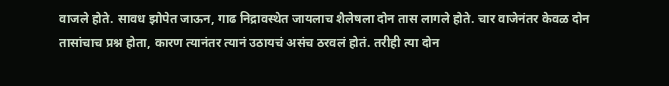वाजले होते. सावध झोपेत जाऊन, गाढ निद्रावस्थेत जायलाच शैलेषला दोन तास लागले होते. चार वाजेनंतर केवळ दोन तासांचाच प्रश्न होता, कारण त्यानंतर त्यानं उठायचं असंच ठरवलं होतं. तरीही त्या दोन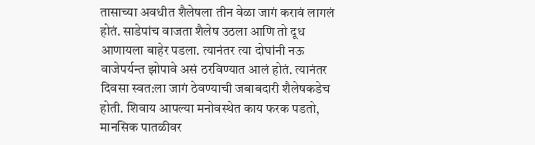तासाच्या अवधीत शैलेषला तीन वेळा जागं करावं लागलं होतं. साडेपांच वाजता शैलेष उठला आणि तो दूध आणायला बाहेर पडला. त्यानंतर त्या दोघांनी नऊ वाजेपर्यन्त झोपावे असं ठरविण्यात आलं होतं. त्यानंतर दिवसा स्वत:ला जागं ठेवण्याची जबाबदारी शैलेषकडेच होती. शिवाय आपल्या मनोवस्थेत काय फरक पडतो, मानसिक पातळीवर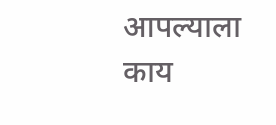आपल्याला काय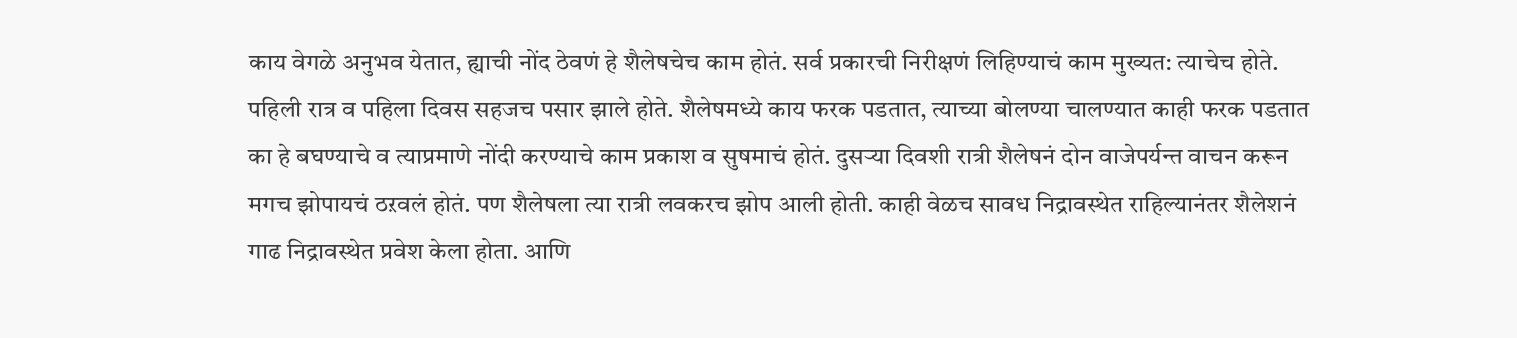काय वेगळे अनुभव येतात, ह्याची नोंद ठेवणं हे शैलेषचेच काम होतं. सर्व प्रकारची निरीक्षणं लिहिण्याचं काम मुख्यत: त्याचेच होते. पहिली रात्र व पहिला दिवस सहजच पसार झाले होते. शैलेषमध्ये काय फरक पडतात, त्याच्या बोलण्या चालण्यात काही फरक पडतात का हे बघण्याचे व त्याप्रमाणे नोंदी करण्याचे काम प्रकाश व सुषमाचं होतं. दुसऱ्या दिवशी रात्री शैलेषनं दोन वाजेपर्यन्त वाचन करून मगच झोपायचं ठऱवलं होतं. पण शैलेषला त्या रात्री लवकरच झोप आली होती. काही वेळच सावध निद्रावस्थेत राहिल्यानंतर शैलेशनं गाढ निद्रावस्थेत प्रवेश केला होता. आणि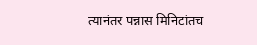त्यानंतर पन्नास मिनिटांतच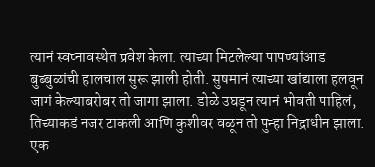त्यानं स्वप्नावस्थेत प्रवेश केला. त्याच्या मिटलेल्या पापण्यांआड बुब्बुळांची हालचाल सुरू झाली होती. सुषमानं त्याच्या खांद्याला हलवून जागं केल्याबरोबर तो जागा झाला. डोळे उघडून त्यानं भोवती पाहिलं, तिच्याकडं नजर टाकली आणि कुशीवर वळून तो पुन्हा निद्राधीन झाला.
एक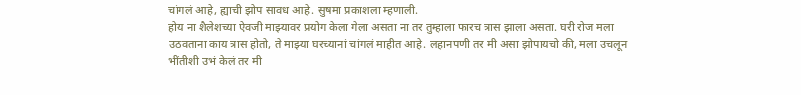चांगलं आहे, ह्याची झोप सावध आहे. सुषमा प्रकाशला म्हणाली.
होय ना शैलेशच्या ऐवजी माझ्यावर प्रयोग केला गेला असता ना तर तुम्हाला फारच त्रास झाला असता. घरी रोज मला उठवताना काय त्रास होतो, ते माझ्या घरच्यानां चांगलं माहीत आहे. लहानपणी तर मी असा झोपायचो की, मला उचलून भींतीशी उभं केलं तर मी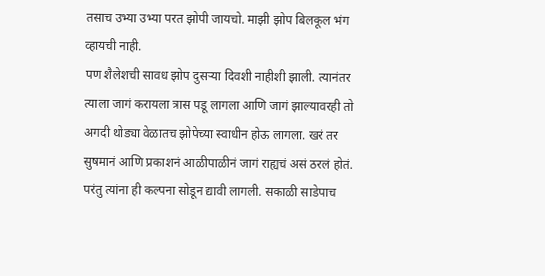तसाच उभ्या उभ्या परत झोपी जायचो. माझी झोप बिलकूल भंग व्हायची नाही.
पण शैलेशची सावध झोप दुसऱ्या दिवशी नाहीशी झाली. त्यानंतर त्याला जागं करायला त्रास पडू लागला आणि जागं झाल्यावरही तो अगदी थोड्या वेळातच झोपेच्या स्वाधीन होऊ लागला. खरं तर सुषमानं आणि प्रकाशनं आळीपाळीनं जागं राह्यचं असं ठरलं होतं. परंतु त्यांना ही कल्पना सोडून द्यावी लागली. सकाळी साडेपाच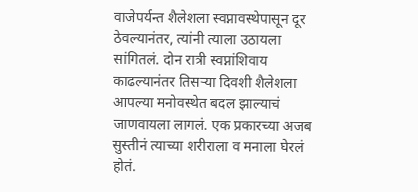वाजेपर्यन्त शैलेशला स्वप्नावस्थेपासून दूर ठेवल्यानंतर, त्यांनी त्याला उठायला सांगितलं. दोन रात्री स्वप्नांशिवाय काढल्यानंतर तिसऱ्या दिवशी शैलेशला आपल्या मनोवस्थेत बदल झाल्याचं जाणवायला लागलं. एक प्रकारच्या अजब सुस्तीनं त्याच्या शरीराला व मनाला घेरलं होतं.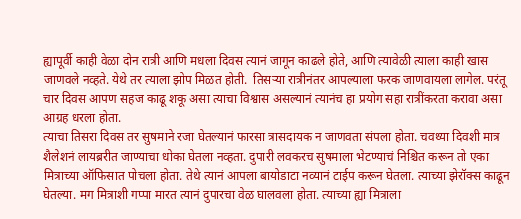ह्यापूर्वी काही वेळा दोन रात्री आणि मधला दिवस त्यानं जागून काढले होते, आणि त्यावेळी त्याला काही खास जाणवले नव्हते. येथे तर त्याला झोप मिळत होती.  तिसऱ्या रात्रीनंतर आपल्याला फरक जाणवायला लागेल. परंतू चार दिवस आपण सहज काढू शकू असा त्याचा विश्वास असल्यानं त्यानंच हा प्रयोग सहा रात्रींकरता करावा असा आग्रह धरला होता.
त्याचा तिसरा दिवस तर सुषमाने रजा घेतल्यानं फारसा त्रासदायक न जाणवता संपला होता. चवथ्या दिवशी मात्र शैलेशनं लायब्ररीत जाण्याचा धोका घेतला नव्हता. दुपारी लवकरच सुषमाला भेटण्याचं निश्चित करून तो एका मित्राच्या ऑफिसात पोचला होता. तेथे त्यानं आपला बायोडाटा नव्यानं टाईप करून घेतला. त्याच्या झेरॉक्स काढून घेतल्या. मग मित्राशी गप्पा मारत त्यानं दुपारचा वेळ घालवला होता. त्याच्या ह्या मित्राला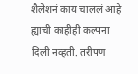शैलेशनं काय चाललं आहे ह्याची काहीही कल्पना दिली नव्हती. तरीपण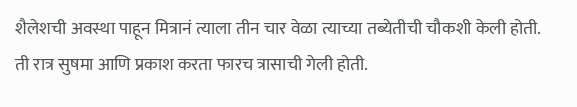शैलेशची अवस्था पाहून मित्रानं त्याला तीन चार वेळा त्याच्या तब्येतीची चौकशी केली होती.
ती रात्र सुषमा आणि प्रकाश करता फारच त्रासाची गेली होती.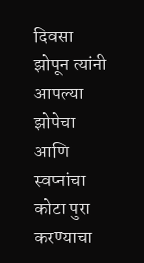दिवसा झोपून त्यांनी आपल्या झोपेचा आणि स्वप्नांचा कोटा पुरा करण्याचा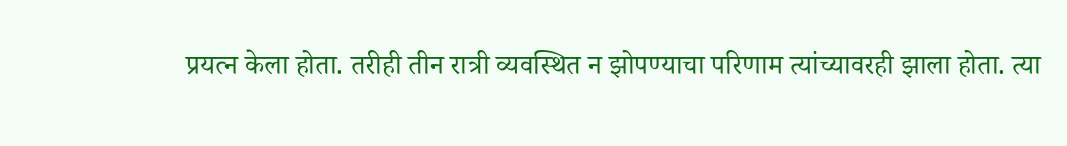प्रयत्न केला होता. तरीही तीन रात्री व्यवस्थित न झोपण्याचा परिणाम त्यांच्यावरही झाला होता. त्या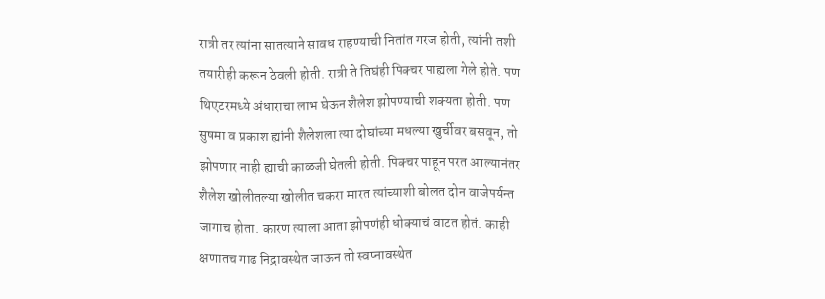रात्री तर त्यांना सातत्याने सावध राहण्याची नितांत गरज होती, त्यांनी तशी तयारीही करून ठेवली होती. रात्री ते तिघंही पिक्चर पाह्यला गेले होते. पण थिएटरमध्ये अंधाराचा लाभ घेऊन शैलेश झोपण्याची शक्यता होती. पण सुषमा व प्रकाश ह्यांनी शैलेशला त्या दोघांच्या मधल्या खुर्चीवर बसवून, तो झोपणार नाही ह्याची काळजी घेतली होती. पिक्चर पाहून परत आल्यानंतर शैलेश खोलीतल्या खोलीत चकरा मारत त्यांच्याशी बोलत दोन वाजेपर्यन्त जागाच होता. कारण त्याला आता झोपणंही धोक्याचं वाटत होतं. काही क्षणातच गाढ निद्रावस्थेत जाऊन तो स्वप्नावस्थेत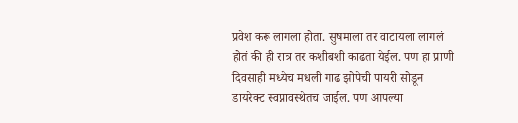प्रवेश करू लागला होता. सुषमाला तर वाटायला लागलं होतं की ही रात्र तर कशीबशी काढता येईल. पण हा प्राणी दिवसाही मध्येच मधली गाढ झोपेची पायरी सोडून डायरेक्ट स्वप्नावस्थेतच जाईल. पण आपल्या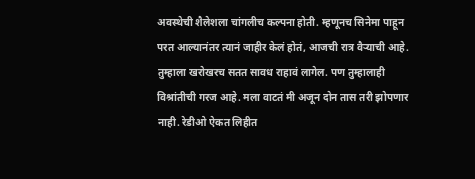अवस्थेची शैलेशला चांगलीच कल्पना होती. म्हणूनच सिनेमा पाहून परत आल्यानंतर त्यानं जाहीर केलं होतं, आजची रात्र वैऱ्याची आहे. तुम्हाला खरोखरच सतत सावध राहावं लागेल. पण तुम्हालाही विश्रांतीची गरज आहे. मला वाटतं मी अजून दोन तास तरी झोपणार नाही. रेडीओ ऐकत लिहीत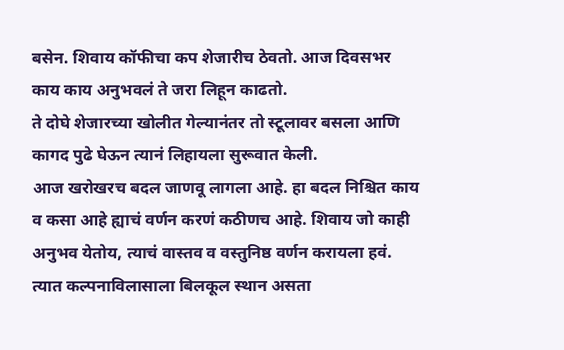बसेन. शिवाय कॉफीचा कप शेजारीच ठेवतो. आज दिवसभर काय काय अनुभवलं ते जरा लिहून काढतो.
ते दोघे शेजारच्या खोलीत गेल्यानंतर तो स्टूलावर बसला आणि कागद पुढे घेऊन त्यानं लिहायला सुरूवात केली.
आज खरोखरच बदल जाणवू लागला आहे. हा बदल निश्चित काय व कसा आहे ह्याचं वर्णन करणं कठीणच आहे. शिवाय जो काही अनुभव येतोय, त्याचं वास्तव व वस्तुनिष्ठ वर्णन करायला हवं. त्यात कल्पनाविलासाला बिलकूल स्थान असता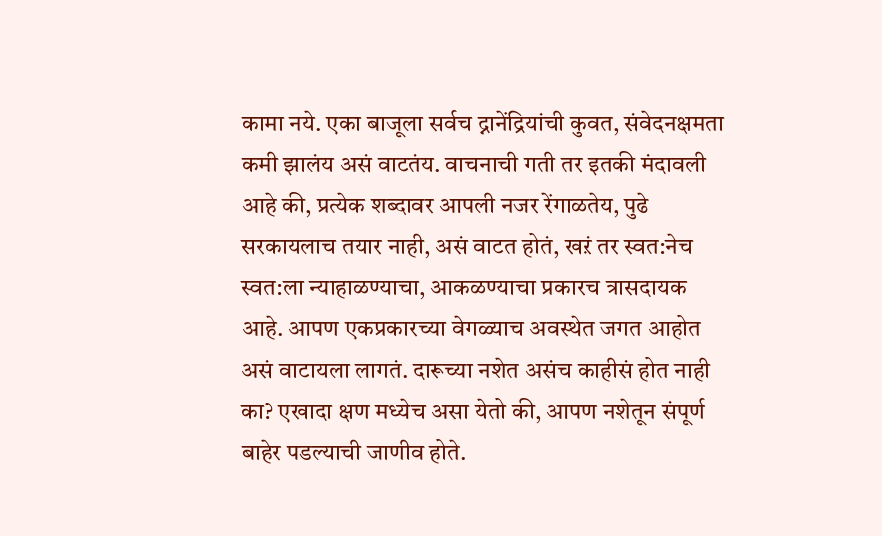कामा नये. एका बाजूला सर्वच द्नानेंद्रियांची कुवत, संवेदनक्षमता कमी झालंय असं वाटतंय. वाचनाची गती तर इतकी मंदावली आहे की, प्रत्येक शब्दावर आपली नजर रेंगाळतेय, पुढे सरकायलाच तयार नाही, असं वाटत होतं, खऱं तर स्वत:नेच स्वत:ला न्याहाळण्याचा, आकळण्याचा प्रकारच त्रासदायक आहे. आपण एकप्रकारच्या वेगळ्याच अवस्थेत जगत आहोत असं वाटायला लागतं. दारूच्या नशेत असंच काहीसं होत नाही का? एखादा क्षण मध्येच असा येतो की, आपण नशेतून संपूर्ण बाहेर पडल्याची जाणीव होते.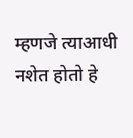म्हणजे त्याआधी नशेत होतो हे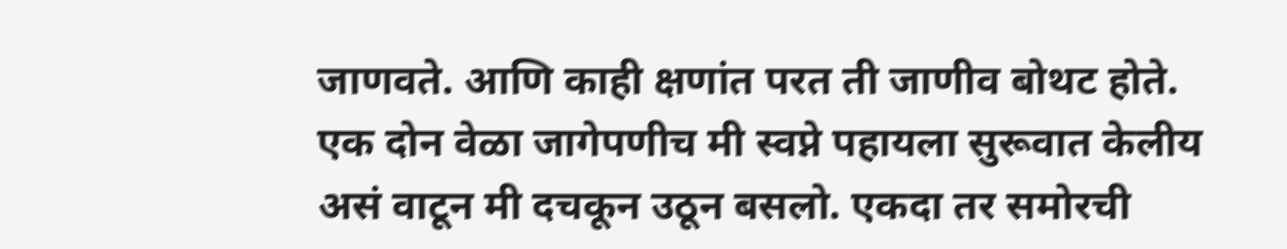जाणवते. आणि काही क्षणांत परत ती जाणीव बोथट होते.
एक दोन वेळा जागेपणीच मी स्वप्ने पहायला सुरूवात केलीय असं वाटून मी दचकून उठून बसलो. एकदा तर समोरची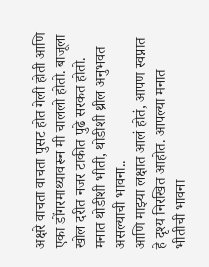अक्षरे वाचता वाचता पुसट होत गेली होती आणि एका डोंगरमाथ्यावरून मी चाललो होतो. बाजूला खोल दरीत नजर टाकीत पुढे सरकत होतो. मनात थोडीशी भीती, थोडीशी थ्रील अनुभवत असल्याची भावना..
आणि माझ्या लक्षात आलं होतं, आपण स्वप्नात हे दृश्य निरखित आहोत. आपल्या मनात भीतीची भावना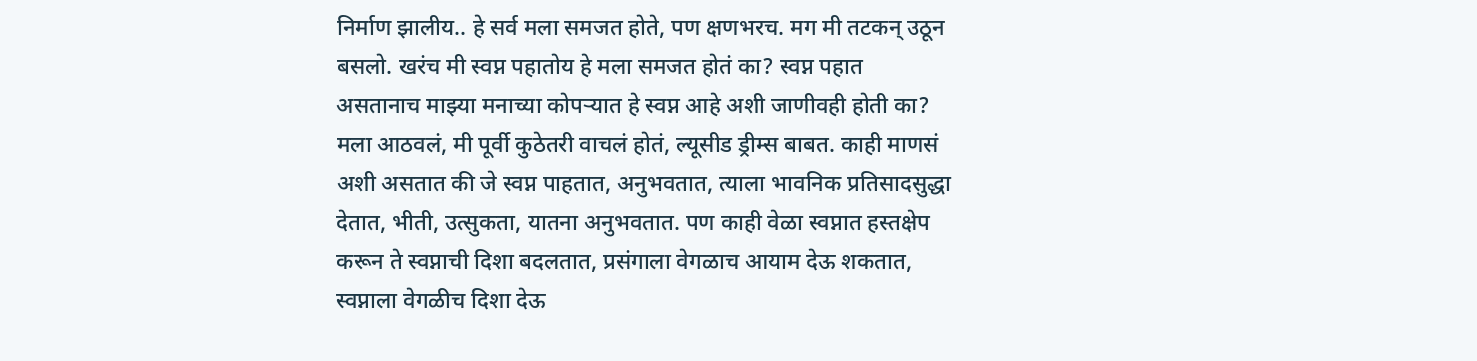निर्माण झालीय.. हे सर्व मला समजत होते, पण क्षणभरच. मग मी तटकन् उठून बसलो. खरंच मी स्वप्न पहातोय हे मला समजत होतं का? स्वप्न पहात असतानाच माझ्या मनाच्या कोपऱ्यात हे स्वप्न आहे अशी जाणीवही होती का?
मला आठवलं, मी पूर्वी कुठेतरी वाचलं होतं, ल्यूसीड ड्रीम्स बाबत. काही माणसं अशी असतात की जे स्वप्न पाहतात, अनुभवतात, त्याला भावनिक प्रतिसादसुद्धा देतात, भीती, उत्सुकता, यातना अनुभवतात. पण काही वेळा स्वप्नात हस्तक्षेप करून ते स्वप्नाची दिशा बदलतात, प्रसंगाला वेगळाच आयाम देऊ शकतात, स्वप्नाला वेगळीच दिशा देऊ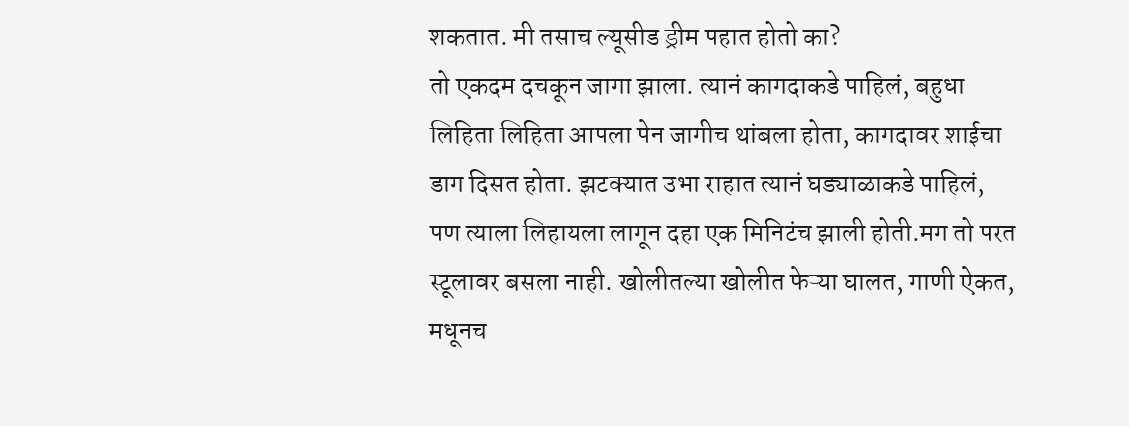शकतात. मी तसाच ल्यूसीड ड्रीम पहात होतो का?
तो एकदम दचकून जागा झाला. त्यानं कागदाकडे पाहिलं, बहुधा लिहिता लिहिता आपला पेन जागीच थांबला होता, कागदावर शाईचा डाग दिसत होता. झटक्यात उभा राहात त्यानं घड्याळाकडे पाहिलं, पण त्याला लिहायला लागून दहा एक मिनिटंच झाली होती.मग तो परत स्टूलावर बसला नाही. खोलीतल्या खोलीत फेऱ्या घालत, गाणी ऐकत, मधूनच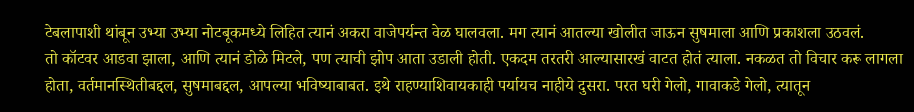टेबलापाशी थांबून उभ्या उभ्या नोटबूकमध्ये लिहित त्यानं अकरा वाजेपर्यन्त वेळ घालवला. मग त्यानं आतल्या खोलीत जाऊन सुषमाला आणि प्रकाशला उठवलं.
तो कॉटवर आडवा झाला, आणि त्यानं डोळे मिटले, पण त्याची झोप आता उडाली होती. एकदम तरतरी आल्यासारखं वाटत होतं त्याला. नकळत तो विचार करू लागला होता, वर्तमानस्थितीबद्दल, सुषमाबद्दल, आपल्या भविष्याबाबत. इथे राहण्याशिवायकाही पर्यायच नाहीये दुसरा. परत घरी गेलो, गावाकडे गेलो, त्यातून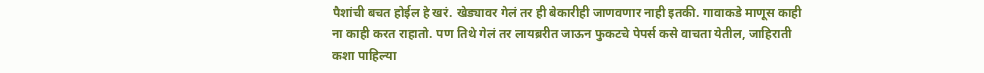पैशांची बचत होईल हे खरं. खेड्यावर गेलं तर ही बेकारीही जाणवणार नाही इतकी. गावाकडे माणूस काही ना काही करत राहातो. पण तिथे गेलं तर लायब्ररीत जाऊन फुकटचे पेपर्स कसे वाचता येतील, जाहिराती कशा पाहिल्या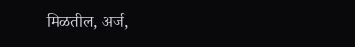मिळतील, अर्ज,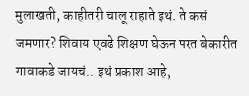मुलाखती, काहीतरी चालू राहाते इथं. ते कसं जमणार? शिवाय एवढे शिक्षण घेऊन परत बेकारीत गावाकडे जायचं.. इथं प्रकाश आहे,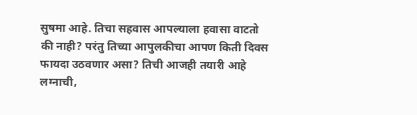सुषमा आहे. तिचा सहवास आपल्याला हवासा वाटतो की नाही? परंतु तिच्या आपुलकीचा आपण किती दिवस फायदा उठवणार असा? तिची आजही तयारी आहे लग्नाची,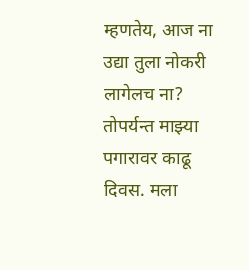म्हणतेय, आज ना उद्या तुला नोकरी लागेलच ना? तोपर्यन्त माझ्या पगारावर काढू दिवस. मला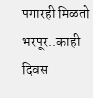पगारही मिळतो भरपूर..काही दिवस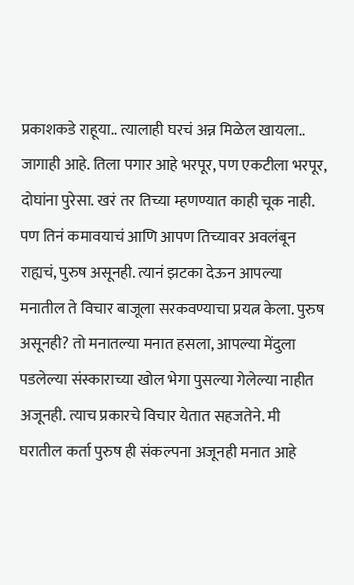प्रकाशकडे राहूया.. त्यालाही घरचं अन्न मिळेल खायला.. जागाही आहे. तिला पगार आहे भरपूर, पण एकटीला भरपूर, दोघांना पुरेसा. खरं तर तिच्या म्हणण्यात काही चूक नाही. पण तिनं कमावयाचं आणि आपण तिच्यावर अवलंबून राह्यचं, पुरुष असूनही. त्यानं झटका देऊन आपल्या मनातील ते विचार बाजूला सरकवण्याचा प्रयत्न केला. पुरुष असूनही? तो मनातल्या मनात हसला, आपल्या मेंदुला पडलेल्या संस्काराच्या खोल भेगा पुसल्या गेलेल्या नाहीत अजूनही. त्याच प्रकारचे विचार येतात सहजतेने. मी घरातील कर्ता पुरुष ही संकल्पना अजूनही मनात आहे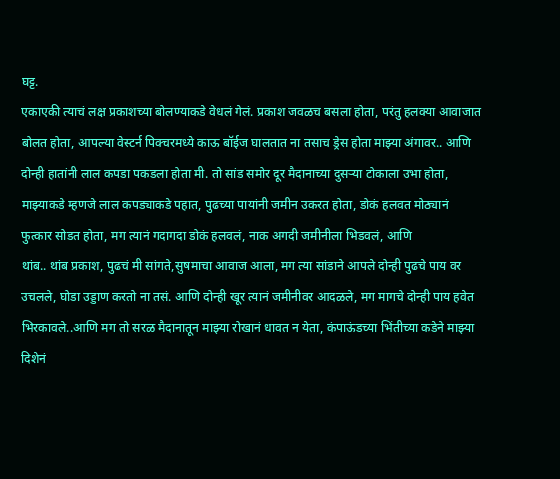घट्ट.
एकाएकी त्याचं लक्ष प्रकाशच्या बोलण्याकडे वेधलं गेलं. प्रकाश जवळच बसला होता, परंतु हलक्या आवाजात बोलत होता, आपल्या वेस्टर्न पिक्चरमध्ये काऊ बॉईज घालतात ना तसाच ड्रेस होता माझ्या अंगावर.. आणि दोन्ही हातांनी लाल कपडा पकडला होता मी. तो सांड समोर दूर मैदानाच्या दुसऱ्या टोकाला उभा होता, माझ्याकडे म्हणजे लाल कपड्याकडे पहात, पुढच्या पायांनी जमीन उकरत होता, डोकं हलवत मोठ्यानं फुत्कार सोडत होता, मग त्यानं गदागदा डोकं हलवलं, नाक अगदी जमीनीला भिडवलं, आणि
थांब.. थांब प्रकाश, पुढचं मी सांगते,सुषमाचा आवाज आला, मग त्या सांडाने आपले दोन्ही पुढचे पाय वर उचलले, घोडा उड्डाण करतो ना तसं. आणि दोन्ही खूर त्यानं जमीनीवर आदळले, मग मागचे दोन्ही पाय हवेत भिरकावले..आणि मग तो सरळ मैदानातून माझ्या रोखानं धावत न येता, कंपाऊंडच्या भिंतीच्या कडेने माझ्या दिशेनं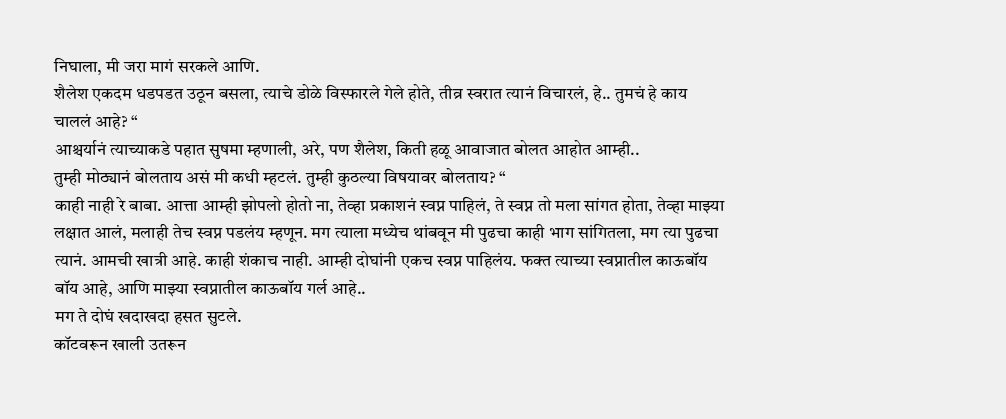निघाला, मी जरा मागं सरकले आणि.
शैलेश एकदम धडपडत उठून बसला, त्याचे डोळे विस्फारले गेले होते, तीव्र स्वरात त्यानं विचारलं, हे.. तुमचं हे काय चाललं आहे? “
आश्चर्यानं त्याच्याकडे पहात सुषमा म्हणाली, अरे, पण शैलेश, किती हळू आवाजात बोलत आहोत आम्ही..
तुम्ही मोठ्यानं बोलताय असं मी कधी म्हटलं. तुम्ही कुठल्या विषयावर बोलताय? “
काही नाही रे बाबा. आत्ता आम्ही झोपलो होतो ना, तेव्हा प्रकाशनं स्वप्न पाहिलं, ते स्वप्न तो मला सांगत होता, तेव्हा माझ्या लक्षात आलं, मलाही तेच स्वप्न पडलंय म्हणून. मग त्याला मध्येच थांबवून मी पुढचा काही भाग सांगितला, मग त्या पुढचा त्यानं. आमची खात्री आहे. काही शंकाच नाही. आम्ही दोघांनी एकच स्वप्न पाहिलंय. फक्त त्याच्या स्वप्नातील काऊबॉय बॉय आहे, आणि माझ्या स्वप्नातील काऊबॉय गर्ल आहे..
मग ते दोघं खदाखदा हसत सुटले.
कॉटवरून खाली उतरून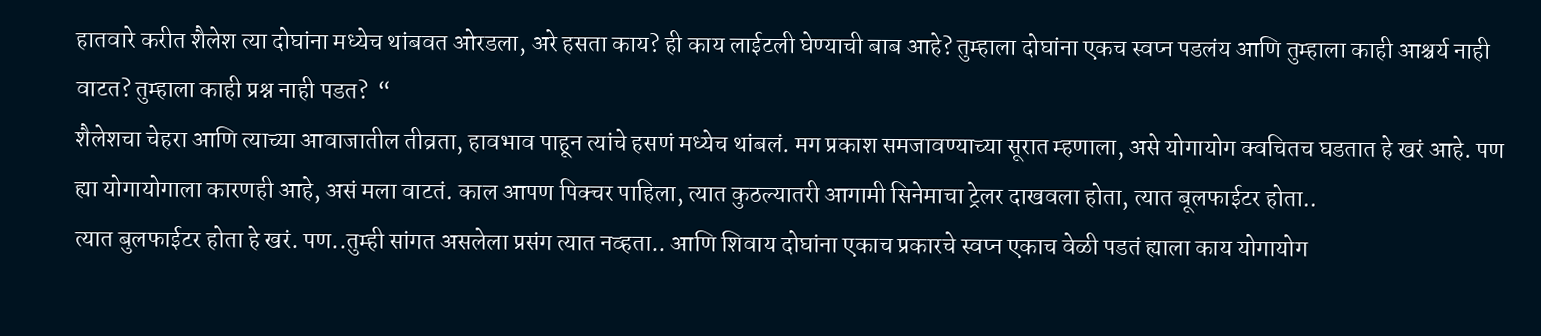हातवारे करीत शैलेश त्या दोघांना मध्येच थांबवत ओरडला, अरे हसता काय? ही काय लाईटली घेण्याची बाब आहे? तुम्हाला दोघांना एकच स्वप्न पडलंय आणि तुम्हाला काही आश्चर्य नाही वाटत? तुम्हाला काही प्रश्न नाही पडत?  “
शैलेशचा चेहरा आणि त्याच्या आवाजातील तीव्रता, हावभाव पाहून त्यांचे हसणं मध्येच थांबलं. मग प्रकाश समजावण्याच्या सूरात म्हणाला, असे योगायोग क्वचितच घडतात हे खरं आहे. पण ह्या योगायोगाला कारणही आहे, असं मला वाटतं. काल आपण पिक्चर पाहिला, त्यात कुठल्यातरी आगामी सिनेमाचा ट्रेलर दाखवला होता, त्यात बूलफाईटर होता..
त्यात बुलफाईटर होता हे खरं. पण..तुम्ही सांगत असलेला प्रसंग त्यात नव्हता.. आणि शिवाय दोघांना एकाच प्रकारचे स्वप्न एकाच वेळी पडतं ह्याला काय योगायोग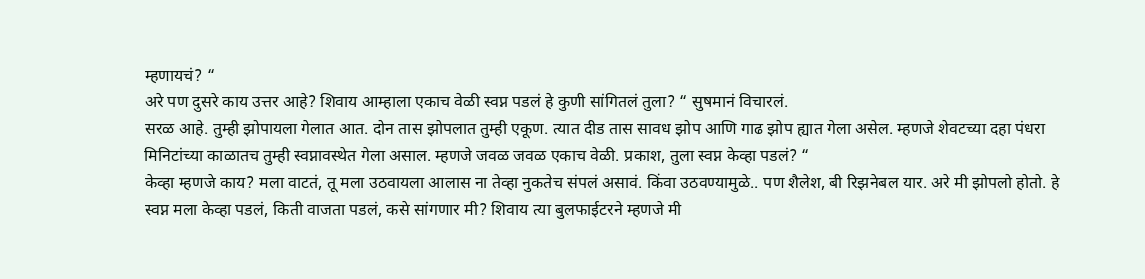म्हणायचं? “
अरे पण दुसरे काय उत्तर आहे? शिवाय आम्हाला एकाच वेळी स्वप्न पडलं हे कुणी सांगितलं तुला? “ सुषमानं विचारलं.
सरळ आहे. तुम्ही झोपायला गेलात आत. दोन तास झोपलात तुम्ही एकूण. त्यात दीड तास सावध झोप आणि गाढ झोप ह्यात गेला असेल. म्हणजे शेवटच्या दहा पंधरा मिनिटांच्या काळातच तुम्ही स्वप्नावस्थेत गेला असाल. म्हणजे जवळ जवळ एकाच वेळी. प्रकाश, तुला स्वप्न केव्हा पडलं? “
केव्हा म्हणजे काय? मला वाटतं, तू मला उठवायला आलास ना तेव्हा नुकतेच संपलं असावं. किंवा उठवण्यामुळे.. पण शैलेश, बी रिझनेबल यार. अरे मी झोपलो होतो. हे स्वप्न मला केव्हा पडलं, किती वाजता पडलं, कसे सांगणार मी? शिवाय त्या बुलफाईटरने म्हणजे मी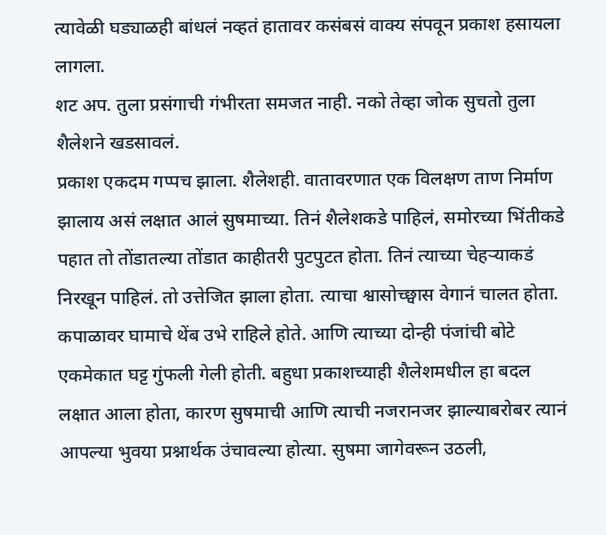त्यावेळी घड्याळही बांधलं नव्हतं हातावर कसंबसं वाक्य संपवून प्रकाश हसायला लागला.
शट अप. तुला प्रसंगाची गंभीरता समजत नाही. नको तेव्हा जोक सुचतो तुला शैलेशने खडसावलं.
प्रकाश एकदम गप्पच झाला. शैलेशही. वातावरणात एक विलक्षण ताण निर्माण झालाय असं लक्षात आलं सुषमाच्या. तिनं शैलेशकडे पाहिलं, समोरच्या भिंतीकडे पहात तो तोंडातल्या तोंडात काहीतरी पुटपुटत होता. तिनं त्याच्या चेहऱ्याकडं निरखून पाहिलं. तो उत्तेजित झाला होता. त्याचा श्वासोच्छ्वास वेगानं चालत होता. कपाळावर घामाचे थेंब उभे राहिले होते. आणि त्याच्या दोन्ही पंजांची बोटे एकमेकात घट्ट गुंफली गेली होती. बहुधा प्रकाशच्याही शैलेशमधील हा बदल लक्षात आला होता, कारण सुषमाची आणि त्याची नजरानजर झाल्याबरोबर त्यानं आपल्या भुवया प्रश्नार्थक उंचावल्या होत्या. सुषमा जागेवरून उठली,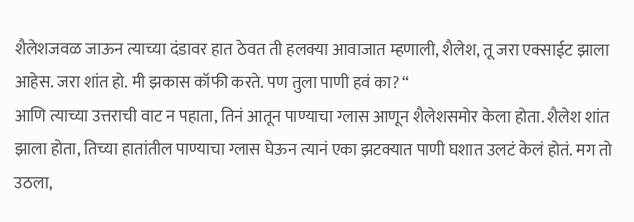शैलेशजवळ जाऊन त्याच्या दंडावर हात ठेवत ती हलक्या आवाजात म्हणाली, शैलेश, तू जरा एक्साईट झाला आहेस. जरा शांत हो. मी झकास कॉफी करते. पण तुला पाणी हवं का? “
आणि त्याच्या उत्तराची वाट न पहाता, तिनं आतून पाण्याचा ग्लास आणून शैलेशसमोर केला होता. शैलेश शांत झाला होता, तिच्या हातांतील पाण्याचा ग्लास घेऊन त्यानं एका झटक्यात पाणी घशात उलटं केलं होतं. मग तो उठला,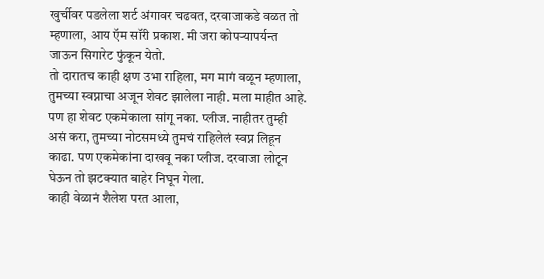खुर्चीवर पडलेला शर्ट अंगावर चढवत, दरवाजाकडे वळत तो म्हणाला, आय ऍम सॉरी प्रकाश. मी जरा कोपऱ्यापर्यन्त जाऊन सिगारेट फुंकून येतो.
तो दारातच काही क्षण उभा राहिला, मग मागं वळून म्हणाला, तुमच्या स्वप्नाचा अजून शेवट झालेला नाही. मला माहीत आहे. पण हा शेवट एकमेकाला सांगू नका. प्लीज. नाहीतर तुम्ही असं करा, तुमच्या नोटसमध्ये तुमचं राहिलेलं स्वप्न लिहून काढा. पण एकमेकांना दाखवू नका प्लीज. दरवाजा लोटून घेऊन तो झटक्यात बाहेर निघून गेला.
काही वेळानं शैलेश परत आला,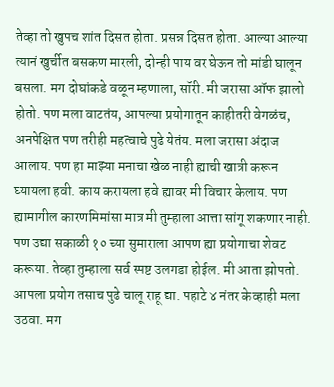तेव्हा तो खुपच शांत दिसत होता. प्रसन्न दिसत होता. आल्या आल्या त्यानं खुर्चीत बसकण मारली, दोन्ही पाय वर घेऊन तो मांडी घालून बसला. मग दोघांकडे वळून म्हणाला, सॉरी. मी जरासा ऑफ झालो होतो. पण मला वाटतंय, आपल्या प्रयोगातून काहीतरी वेगळंच, अनपेक्षित पण तरीही महत्वाचे पुढे येतंय. मला जरासा अंदाज आलाय. पण हा माझ्या मनाचा खेळ नाही ह्याची खात्री करून घ्यायला हवी. काय करायला हवे ह्यावर मी विचार केलाय. पण ह्यामागील कारणमिमांसा मात्र मी तुम्हाला आत्ता सांगू शकणार नाही. पण उद्या सकाळी १० च्या सुमाराला आपण ह्या प्रयोगाचा शेवट करूया. तेव्हा तुम्हाला सर्व स्पष्ट उलगडा होईल. मी आता झोपतो. आपला प्रयोग तसाच पुढे चालू राहू द्या. पहाटे ४ नंतर केव्हाही मला उठवा. मग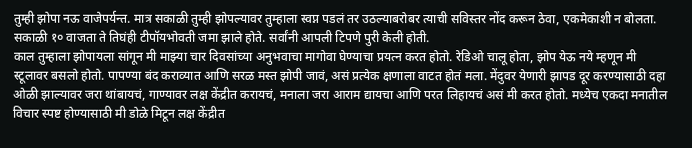तुम्ही झोपा नऊ वाजेपर्यन्त. मात्र सकाळी तुम्ही झोपल्यावर तुम्हाला स्वप्न पडलं तर उठल्याबरोबर त्याची सविस्तर नोंद करून ठेवा, एकमेकाशी न बोलता.
सकाळी १० वाजता ते तिघंही टीपॉयभोवती जमा झाले होते. सर्वांनी आपली टिपणे पुरी केली होती.
काल तुम्हाला झोपायला सांगून मी माझ्या चार दिवसांच्या अनुभवाचा मागोवा घेण्याचा प्रयत्न करत होतो. रेडिओ चालू होता, झोप येऊ नये म्हणून मी स्टूलावर बसलो होतो. पापण्या बंद कराव्यात आणि सरळ मस्त झोपी जावं, असं प्रत्येक क्षणाला वाटत होतं मला. मेंदुवर येणारी झापड दूर करण्यासाठी दहा ओळी झाल्यावर जरा थांबायचं, गाण्यावर लक्ष केंद्रीत करायचं, मनाला जरा आराम द्यायचा आणि परत लिहायचं असं मी करत होतो. मध्येच एकदा मनातील विचार स्पष्ट होण्यासाठी मी डोळे मिटून लक्ष केंद्रीत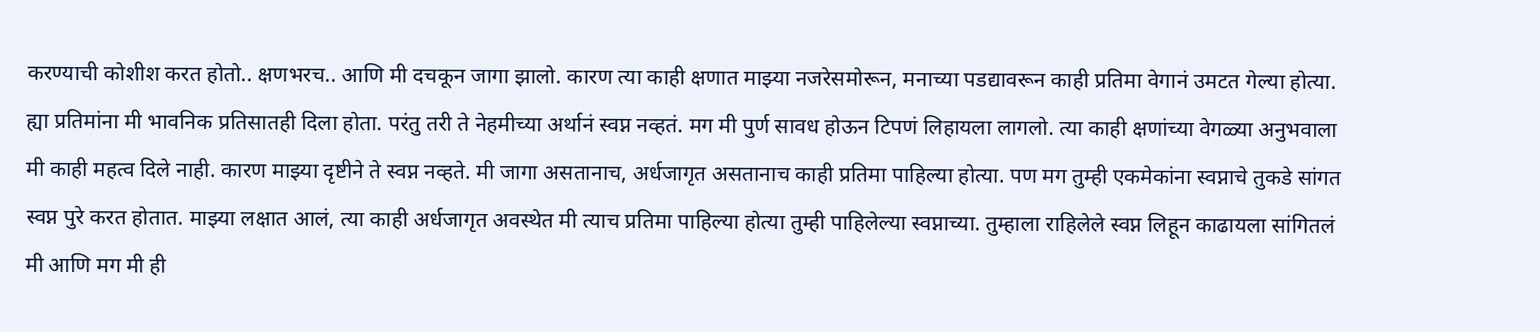करण्याची कोशीश करत होतो.. क्षणभरच.. आणि मी दचकून जागा झालो. कारण त्या काही क्षणात माझ्या नजरेसमोरून, मनाच्या पडद्यावरून काही प्रतिमा वेगानं उमटत गेल्या होत्या. ह्या प्रतिमांना मी भावनिक प्रतिसातही दिला होता. परंतु तरी ते नेहमीच्या अर्थानं स्वप्न नव्हतं. मग मी पुर्ण सावध होऊन टिपणं लिहायला लागलो. त्या काही क्षणांच्या वेगळ्या अनुभवाला मी काही महत्व दिले नाही. कारण माझ्या दृष्टीने ते स्वप्न नव्हते. मी जागा असतानाच, अर्धजागृत असतानाच काही प्रतिमा पाहिल्या होत्या. पण मग तुम्ही एकमेकांना स्वप्नाचे तुकडे सांगत स्वप्न पुरे करत होतात. माझ्या लक्षात आलं, त्या काही अर्धजागृत अवस्थेत मी त्याच प्रतिमा पाहिल्या होत्या तुम्ही पाहिलेल्या स्वप्नाच्या. तुम्हाला राहिलेले स्वप्न लिहून काढायला सांगितलं मी आणि मग मी ही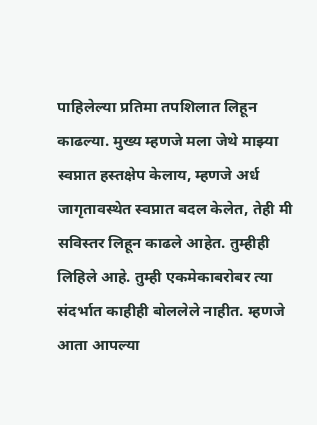पाहिलेल्या प्रतिमा तपशिलात लिहून काढल्या. मुख्य म्हणजे मला जेथे माझ्या स्वप्नात हस्तक्षेप केलाय, म्हणजे अर्ध जागृतावस्थेत स्वप्नात बदल केलेत, तेही मी सविस्तर लिहून काढले आहेत. तुम्हीही लिहिले आहे. तुम्ही एकमेकाबरोबर त्या संदर्भात काहीही बोललेले नाहीत. म्हणजे आता आपल्या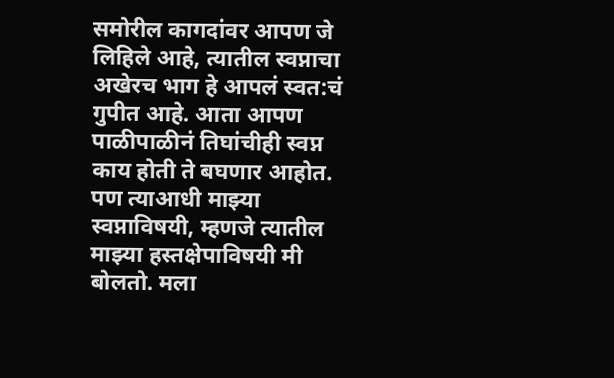समोरील कागदांवर आपण जे लिहिले आहे, त्यातील स्वप्नाचा अखेरच भाग हे आपलं स्वत:चं गुपीत आहे. आता आपण पाळीपाळीनं तिघांचीही स्वप्न काय होती ते बघणार आहोत. पण त्याआधी माझ्या स्वप्नाविषयी, म्हणजे त्यातील माझ्या हस्तक्षेपाविषयी मी बोलतो. मला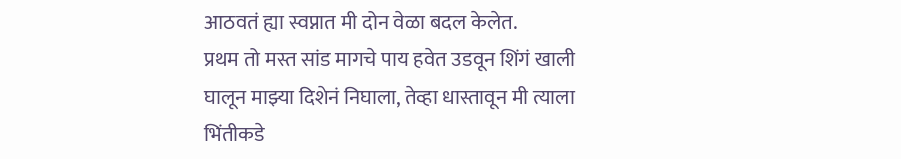आठवतं ह्या स्वप्नात मी दोन वेळा बदल केलेत.
प्रथम तो मस्त सांड मागचे पाय हवेत उडवून शिंगं खाली घालून माझ्या दिशेनं निघाला, तेव्हा धास्तावून मी त्याला भिंतीकडे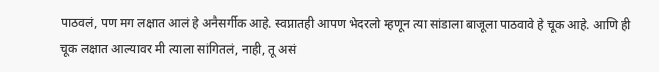पाठवलं, पण मग लक्षात आलं हे अनैसर्गीक आहे. स्वप्नातही आपण भेदरलो म्हणून त्या सांडाला बाजूला पाठवावे हे चूक आहे. आणि ही चूक लक्षात आल्यावर मी त्याला सांगितलं, नाही, तू असं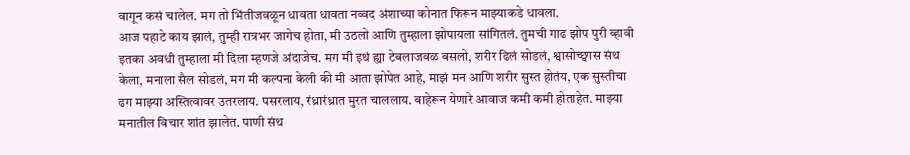वागून कसं चालेल. मग तो भिंतीजवळून धावता धावता नव्वद अंशाच्या कोनात फिरून माझ्याकडे धावला.
आज पहाटे काय झालं, तुम्ही रात्रभर जागेच होता, मी उठलो आणि तुम्हाला झोपायला सांगितलं. तुमची गाढ झोप पुरी व्हावी इतका अवधी तुम्हाला मी दिला म्हणजे अंदाजेच. मग मी इथं ह्या टेबलाजवळ बसलो, शरीर ढिलं सोडलं, श्वासोच्छ्वास संथ केला, मनाला सैल सोडलं, मग मी कल्पना केली की मी आता झोपेत आहे, माझं मन आणि शरीर सुस्त होतंय, एक सुस्तीचा ढग माझ्या अस्तित्वावर उतरलाय. पसरलाय, रंध्रारंध्रात मुरत चाललाय. बाहेरून येणारे आवाज कमी कमी होताहेत. माझ्या मनातील विचार शांत झालेत. पाणी संथ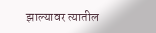झाल्यावर त्यातील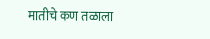मातीचे कण तळाला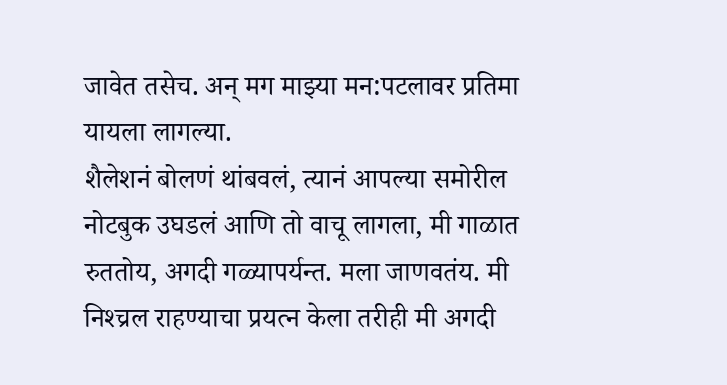जावेत तसेच. अन् मग माझ्या मन:पटलावर प्रतिमा यायला लागल्या.
शैलेशनं बोलणं थांबवलं, त्यानं आपल्या समोरील नोटबुक उघडलं आणि तो वाचू लागला, मी गाळात रुततोय, अगदी गळ्यापर्यन्त. मला जाणवतंय. मी निश्च्रल राहण्याचा प्रयत्न केला तरीही मी अगदी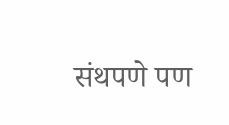संथपणे पण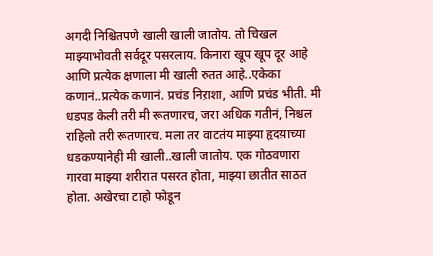अगदी निश्चितपणे खाली खाली जातोय. तो चिखल माझ्याभोवती सर्वदूर पसरलाय. किनारा खूप खूप दूर आहे आणि प्रत्येक क्षणाला मी खाली रुतत आहे..एकेका कणानं..प्रत्येक कणानं. प्रचंड निऱाशा, आणि प्रचंड भीती. मी धडपड केली तरी मी रूतणारच, जरा अधिक गतीनं, निश्चल राहिलो तरी रूतणारच. मला तर वाटतंय माझ्या हृदय़ाच्या धडकण्यानेही मी खाली..खाली जातोय. एक गोठवणारा गारवा माझ्या शरीरात पसरत होता, माझ्या छातीत साठत होता. अखेरचा टाहो फोडून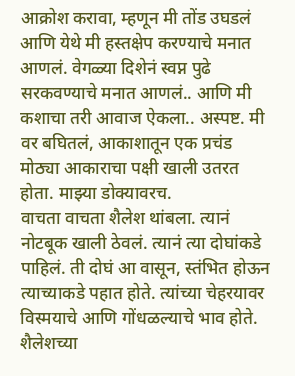आक्रोश करावा, म्हणून मी तोंड उघडलं आणि येथे मी हस्तक्षेप करण्याचे मनात आणलं. वेगळ्या दिशेनं स्वप्न पुढे सरकवण्याचे मनात आणलं.. आणि मी कशाचा तरी आवाज ऐकला.. अस्पष्ट. मी वर बघितलं, आकाशातून एक प्रचंड मोठ्या आकाराचा पक्षी खाली उतरत होता. माझ्या डोक्यावरच.
वाचता वाचता शैलेश थांबला. त्यानं नोटबूक खाली ठेवलं. त्यानं त्या दोघांकडे पाहिलं. ती दोघं आ वासून, स्तंभित होऊन त्याच्याकडे पहात होते. त्यांच्या चेहरयावर विस्मयाचे आणि गोंधळल्याचे भाव होते. शैलेशच्या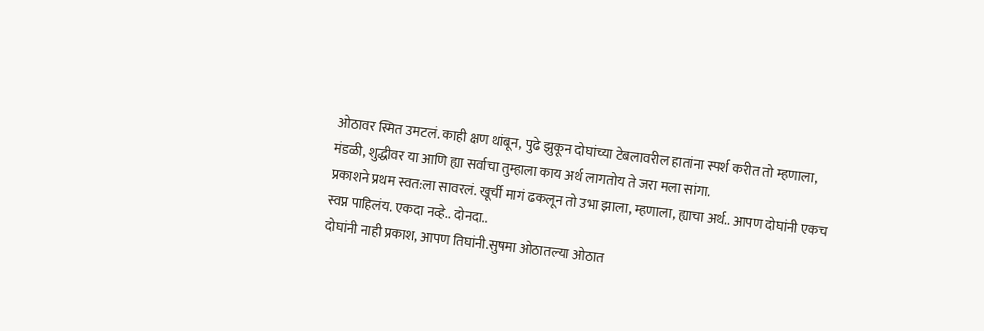ओठावर स्मित उमटलं. काही क्षण थांबून, पुढे झुकून दोघांच्या टेबलावरील हातांना स्पर्श करीत तो म्हणाला, मंडळी, शुद्धीवर या आणि ह्या सर्वाचा तुम्हाला काय अर्थ लागतोय ते जरा मला सांगा.
प्रकाशने प्रथम स्वत:ला सावरलं. खूर्ची मागं ढकलून तो उभा झाला, म्हणाला, ह्याचा अर्थ.. आपण दोघांनी एकच स्वप्न पाहिलंय. एकदा नव्हे.. दोनदा..
दोघांनी नाही प्रकाश, आपण तिघांनी.सुषमा ओठातल्या ओठात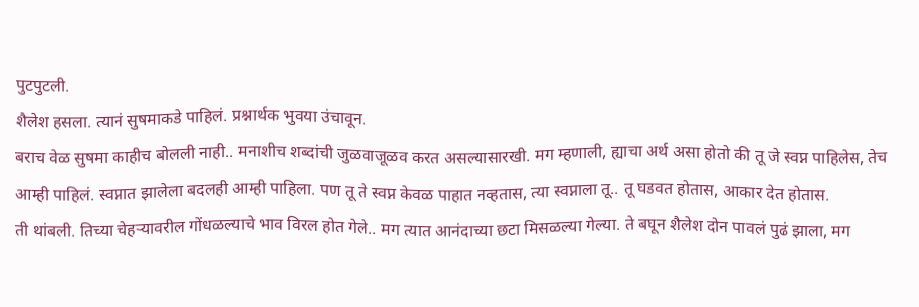पुटपुटली.
शैलेश हसला. त्यानं सुषमाकडे पाहिलं. प्रश्नार्थक भुवया उंचावून.
बराच वेळ सुषमा काहीच बोलली नाही.. मनाशीच शब्दांची जुळवाजूळव करत असल्यासारखी. मग म्हणाली, ह्याचा अर्थ असा होतो की तू जे स्वप्न पाहिलेस, तेच आम्ही पाहिलं. स्वप्नात झालेला बदलही आम्ही पाहिला. पण तू ते स्वप्न केवळ पाहात नव्हतास, त्या स्वप्नाला तू.. तू घडवत होतास, आकार देत होतास.
ती थांबली. तिच्या चेहऱ्यावरील गोंधळल्याचे भाव विरल होत गेले.. मग त्यात आनंदाच्या छटा मिसळल्या गेल्या. ते बघून शैलेश दोन पावलं पुढं झाला, मग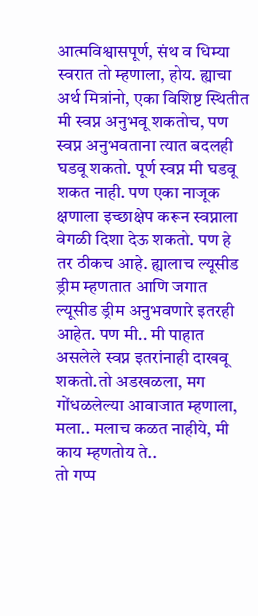आत्मविश्वासपूर्ण, संथ व धिम्या स्वरात तो म्हणाला, होय. ह्याचा अर्थ मित्रांनो, एका विशिष्ट स्थितीत मी स्वप्न अनुभवू शकतोच, पण स्वप्न अनुभवताना त्यात बदलही घडवू शकतो. पूर्ण स्वप्न मी घडवू शकत नाही. पण एका नाजूक क्षणाला इच्छाक्षेप करून स्वप्नाला वेगळी दिशा देऊ शकतो. पण हे तर ठीकच आहे. ह्यालाच ल्यूसीड ड्रीम म्हणतात आणि जगात ल्यूसीड ड्रीम अनुभवणारे इतरही आहेत. पण मी.. मी पाहात असलेले स्वप्न इतरांनाही दाखवू शकतो.तो अडखळला, मग गोंधळलेल्या आवाजात म्हणाला, मला.. मलाच कळत नाहीये, मी काय म्हणतोय ते..
तो गप्प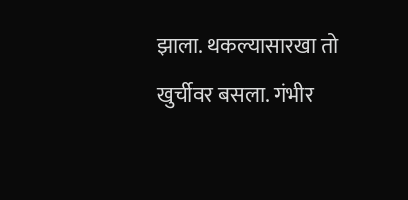झाला. थकल्यासारखा तो खुर्चीवर बसला. गंभीर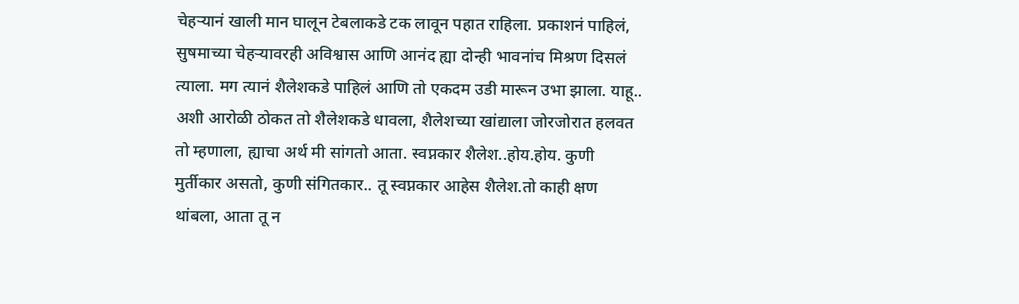चेहऱ्यानं खाली मान घालून टेबलाकडे टक लावून पहात राहिला. प्रकाशनं पाहिलं, सुषमाच्या चेहऱ्यावरही अविश्वास आणि आनंद ह्या दोन्ही भावनांच मिश्रण दिसलं त्याला. मग त्यानं शैलेशकडे पाहिलं आणि तो एकदम उडी मारून उभा झाला. याहू.. अशी आरोळी ठोकत तो शैलेशकडे धावला, शैलेशच्या खांद्याला जोरजोरात हलवत तो म्हणाला, ह्याचा अर्थ मी सांगतो आता. स्वप्नकार शैलेश..होय.होय. कुणी मुर्तीकार असतो, कुणी संगितकार.. तू स्वप्नकार आहेस शैलेश.तो काही क्षण थांबला, आता तू न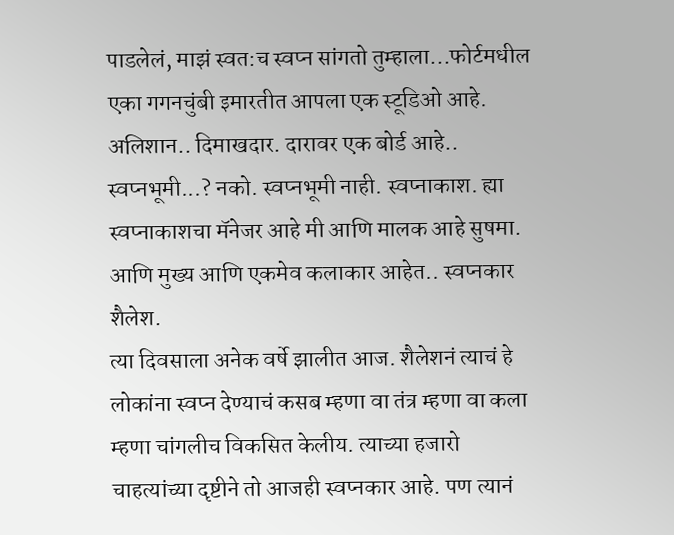पाडलेलं, माझं स्वत:च स्वप्न सांगतो तुम्हाला...फोर्टमधील एका गगनचुंबी इमारतीत आपला एक स्टूडिओ आहे. अलिशान.. दिमाखदार. दारावर एक बोर्ड आहे.. स्वप्नभूमी...? नको. स्वप्नभूमी नाही. स्वप्नाकाश. ह्या स्वप्नाकाशचा मॅनेजर आहे मी आणि मालक आहे सुषमा. आणि मुख्य आणि एकमेव कलाकार आहेत.. स्वप्नकार शैलेश.
त्या दिवसाला अनेक वर्षे झालीत आज. शैलेशनं त्याचं हे लोकांना स्वप्न देण्याचं कसब म्हणा वा तंत्र म्हणा वा कला म्हणा चांगलीच विकसित केलीय. त्याच्या हजारो चाहत्यांच्या दृष्टीने तो आजही स्वप्नकार आहे. पण त्यानं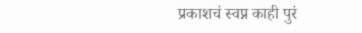प्रकाशचं स्वप्न काही पुरं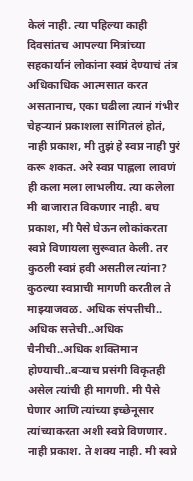केलं नाही. त्या पहिल्या काही दिवसांतच आपल्या मित्रांच्या सहकार्यानं लोकांना स्वप्नं देण्याचं तंत्र अधिकाधिक आत्मसात करत असतानाच, एका घढीला त्यानं गंभीर चेहऱ्यानं प्रकाशला सांगितलं होतं, नाही प्रकाश, मी तुझं हे स्वप्न नाही पुरं करू शकत. अरे स्वप्न पाह्लला लावणं ही कला मला लाभलीय. त्या कलेला मी बाजारात विकणार नाही. बघ प्रकाश, मी पैसे घेऊन लोकांकरता स्वप्ने विणायला सुरूवात केली. तर कुठली स्वप्नं हवी असतील त्यांना? कुठल्या स्वप्नाची मागणी करतील ते माझ्याजवळ. अधिक संपत्तीची.. अधिक सत्तेची..अधिक चैनीची..अधिक शक्तिमान होण्याची..बऱ्याच प्रसंगी विकृतही असेल त्यांची ही मागणी. मी पैसे घेणार आणि त्यांच्या इच्छेनूसार त्यांच्याकरता अशी स्वप्ने विणणार. नाही प्रकाश. ते शक्य नाही. मी स्वप्ने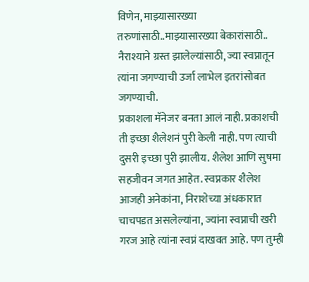विणेन, माझ्यासारख्या तरुणांसाठी..माझ्यासारख्या बेकारांसाठी.. नैराश्याने ग्रस्त झालेल्यांसाठी, ज्या स्वप्नातून त्यांना जगण्याची उर्जा लाभेल इतरांसोबत जगण्याची.
प्रकाशला मॅनेजर बनता आलं नाही. प्रकाशची ती इच्छा शैलेशनं पुरी केली नाही. पण त्याची दुसरी इच्छा पुरी झालीय. शैलेश आणि सुषमा सहजीवन जगत आहेत. स्वप्नकार शैलेश आजही अनेकांना, निराशेच्या अंधकारात चाचपडत असलेल्यांना, ज्यांना स्वप्नाची खरी गरज आहे त्यांना स्वप्नं दाखवत आहे. पण तुम्ही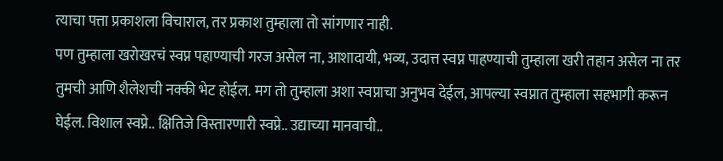त्याचा पत्ता प्रकाशला विचाराल, तर प्रकाश तुम्हाला तो सांगणार नाही.
पण तुम्हाला खरोखरचं स्वप्न पहाण्याची गरज असेल ना, आशादायी, भव्य, उदात्त स्वप्न पाहण्याची तुम्हाला खरी तहान असेल ना तर तुमची आणि शैलेशची नक्की भेट होईल. मग तो तुम्हाला अशा स्वप्नाचा अनुभव देईल, आपल्या स्वप्नात तुम्हाला सहभागी करून घेईल. विशाल स्वप्ने.. क्षितिजे विस्तारणारी स्वप्ने.. उद्याच्या मानवाची..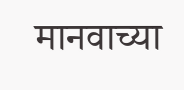मानवाच्या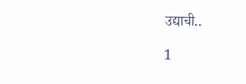उद्याची..

1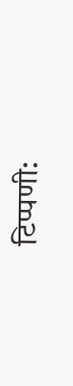टिप्पणी: